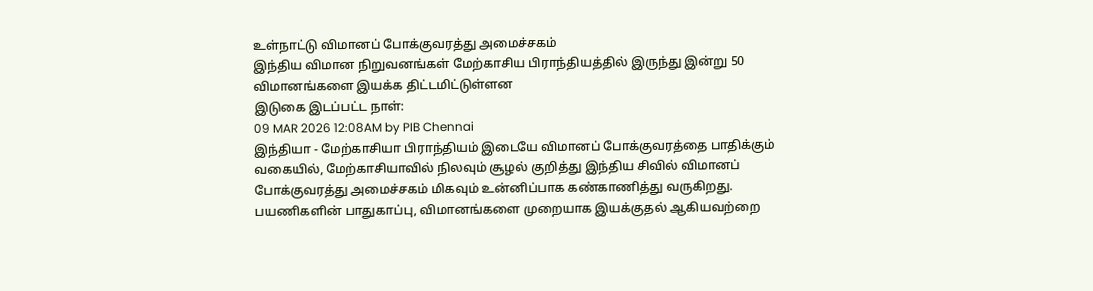உள்நாட்டு விமானப் போக்குவரத்து அமைச்சகம்
இந்திய விமான நிறுவனங்கள் மேற்காசிய பிராந்தியத்தில் இருந்து இன்று 50 விமானங்களை இயக்க திட்டமிட்டுள்ளன
இடுகை இடப்பட்ட நாள்:
09 MAR 2026 12:08AM by PIB Chennai
இந்தியா - மேற்காசியா பிராந்தியம் இடையே விமானப் போக்குவரத்தை பாதிக்கும் வகையில், மேற்காசியாவில் நிலவும் சூழல் குறித்து இந்திய சிவில் விமானப் போக்குவரத்து அமைச்சகம் மிகவும் உன்னிப்பாக கண்காணித்து வருகிறது. பயணிகளின் பாதுகாப்பு, விமானங்களை முறையாக இயக்குதல் ஆகியவற்றை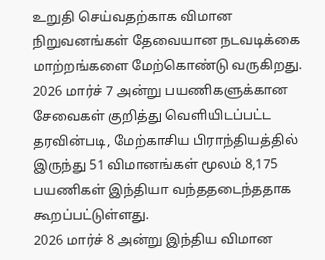உறுதி செய்வதற்காக விமான நிறுவனங்கள் தேவையான நடவடிக்கை மாற்றங்களை மேற்கொண்டு வருகிறது.
2026 மார்ச் 7 அன்று பயணிகளுக்கான சேவைகள் குறித்து வெளியிடப்பட்ட தரவின்படி, மேற்காசிய பிராந்தியத்தில் இருந்து 51 விமானங்கள் மூலம் 8,175 பயணிகள் இந்தியா வந்ததடைந்ததாக கூறப்பட்டுள்ளது.
2026 மார்ச் 8 அன்று இந்திய விமான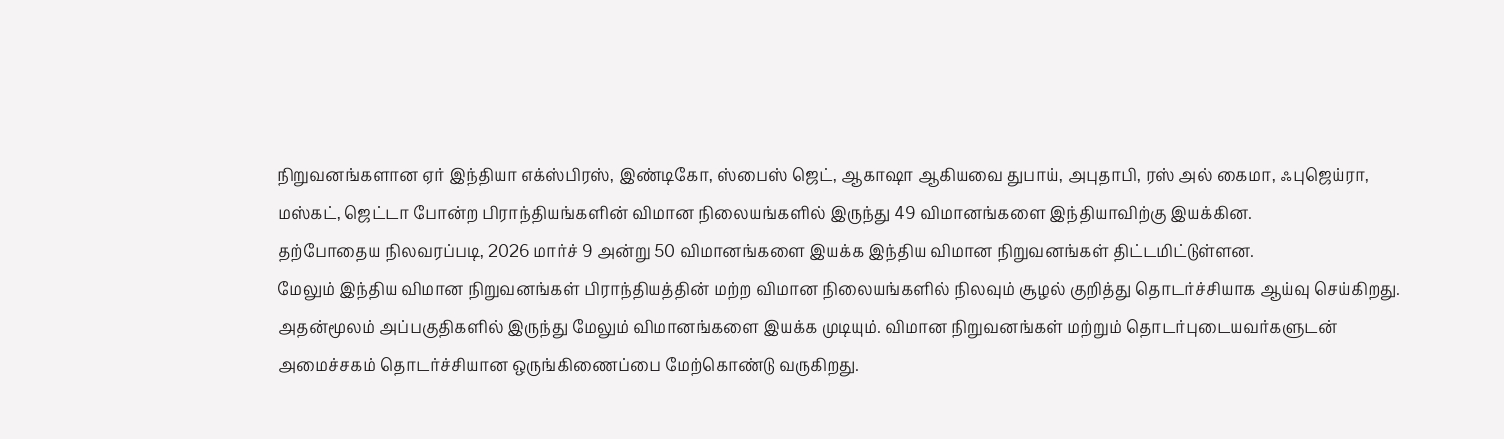நிறுவனங்களான ஏர் இந்தியா எக்ஸ்பிரஸ், இண்டிகோ, ஸ்பைஸ் ஜெட், ஆகாஷா ஆகியவை துபாய், அபுதாபி, ரஸ் அல் கைமா, ஃபுஜெய்ரா, மஸ்கட், ஜெட்டா போன்ற பிராந்தியங்களின் விமான நிலையங்களில் இருந்து 49 விமானங்களை இந்தியாவிற்கு இயக்கின.
தற்போதைய நிலவரப்படி, 2026 மார்ச் 9 அன்று 50 விமானங்களை இயக்க இந்திய விமான நிறுவனங்கள் திட்டமிட்டுள்ளன.
மேலும் இந்திய விமான நிறுவனங்கள் பிராந்தியத்தின் மற்ற விமான நிலையங்களில் நிலவும் சூழல் குறித்து தொடர்ச்சியாக ஆய்வு செய்கிறது. அதன்மூலம் அப்பகுதிகளில் இருந்து மேலும் விமானங்களை இயக்க முடியும். விமான நிறுவனங்கள் மற்றும் தொடர்புடையவர்களுடன் அமைச்சகம் தொடர்ச்சியான ஒருங்கிணைப்பை மேற்கொண்டு வருகிறது.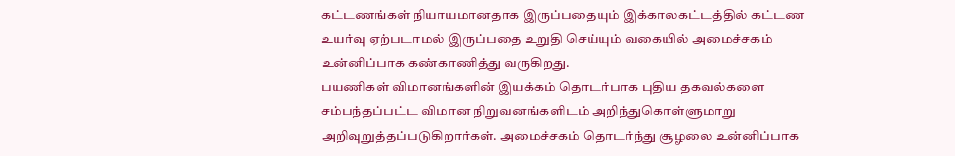கட்டணங்கள் நியாயமானதாக இருப்பதையும் இக்காலகட்டத்தில் கட்டண உயர்வு ஏற்படாமல் இருப்பதை உறுதி செய்யும் வகையில் அமைச்சகம் உன்னிப்பாக கண்காணித்து வருகிறது.
பயணிகள் விமானங்களின் இயக்கம் தொடர்பாக புதிய தகவல்களை சம்பந்தப்பட்ட விமான நிறுவனங்களிடம் அறிந்துகொள்ளுமாறு அறிவுறுத்தப்படுகிறார்கள். அமைச்சகம் தொடர்ந்து சூழலை உன்னிப்பாக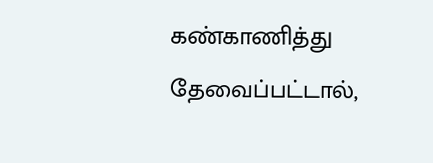கண்காணித்து தேவைப்பட்டால்,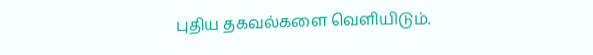புதிய தகவல்களை வெளியிடும்.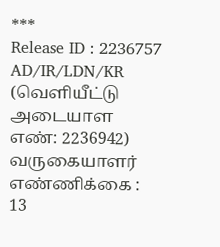***
Release ID : 2236757
AD/IR/LDN/KR
(வெளியீட்டு அடையாள எண்: 2236942)
வருகையாளர் எண்ணிக்கை : 13